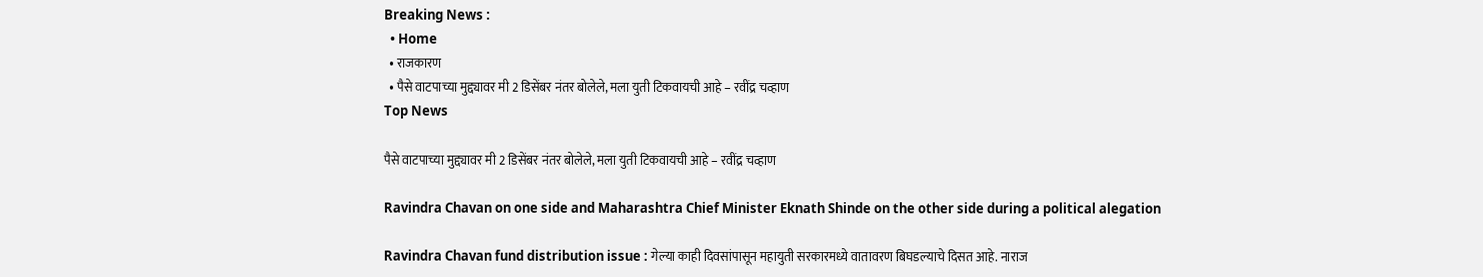Breaking News :
  • Home
  • राजकारण
  • पैसे वाटपाच्या मुद्द्यावर मी 2 डिसेंबर नंतर बोलेले, मला युती टिकवायची आहे – रवींद्र चव्हाण
Top News

पैसे वाटपाच्या मुद्द्यावर मी 2 डिसेंबर नंतर बोलेले, मला युती टिकवायची आहे – रवींद्र चव्हाण

Ravindra Chavan on one side and Maharashtra Chief Minister Eknath Shinde on the other side during a political alegation

Ravindra Chavan fund distribution issue : गेल्या काही दिवसांपासून महायुती सरकारमध्ये वातावरण बिघडल्याचे दिसत आहे. नाराज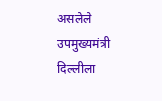असलेले उपमुख्यमंत्री दिल्लीला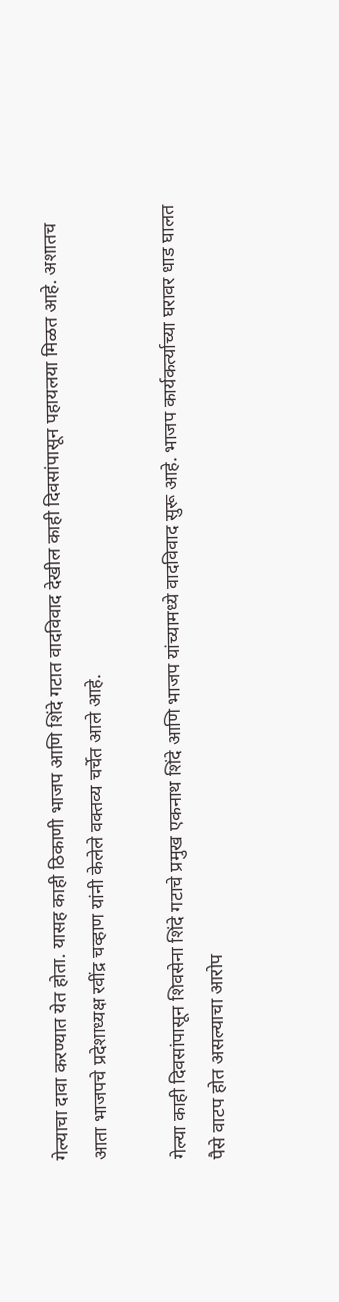गेल्याचा दावा करण्यात येत होता. यासह काही ठिकाणी भाजप आणि शिंदे गटात वादविवाद देखील काही दिवसांपासून पहायलया मिळत आहे. अशातच आता भाजपचे प्रदेशाध्यक्ष रवींद्र चव्हाण यांनी केलेले वक्तव्य चर्चेत आले आहे.

गेल्या काही दिवसांपासून शिवसेना शिंदे गटाचे प्रमुख एकनाथ शिंदे आणि भाजप यांच्यामध्ये वादविवाद सुरू आहे. भाजप कार्यकर्त्याच्या घरावर धाड घालत पैसे वाटप होत असल्याचा आरोप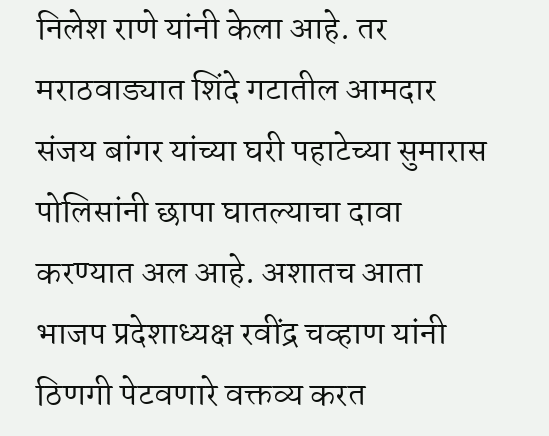निलेश राणे यांनी केला आहे. तर मराठवाड्यात शिंदे गटातील आमदार संजय बांगर यांच्या घरी पहाटेच्या सुमारास पोलिसांनी छापा घातल्याचा दावा करण्यात अल आहे. अशातच आता भाजप प्रदेशाध्यक्ष रवींद्र चव्हाण यांनी ठिणगी पेटवणारे वक्तव्य करत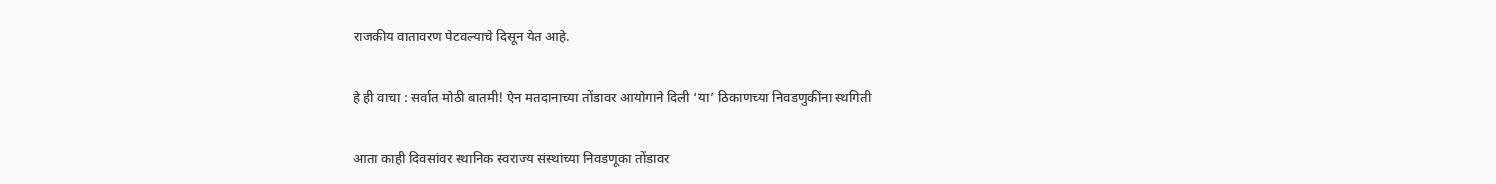राजकीय वातावरण पेटवल्याचे दिसून येत आहे.

हे ही वाचा : सर्वात मोठी बातमी! ऐन मतदानाच्या तोंडावर आयोगाने दिली ‘या’ ठिकाणच्या निवडणुकींना स्थगिती

आता काही दिवसांवर स्थानिक स्वराज्य संस्थांच्या निवडणूका तोंडावर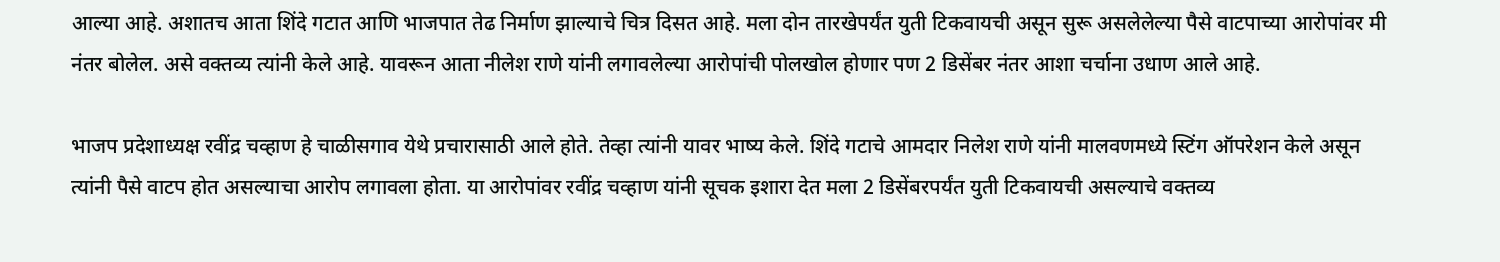आल्या आहे. अशातच आता शिंदे गटात आणि भाजपात तेढ निर्माण झाल्याचे चित्र दिसत आहे. मला दोन तारखेपर्यंत युती टिकवायची असून सुरू असलेलेल्या पैसे वाटपाच्या आरोपांवर मी नंतर बोलेल. असे वक्तव्य त्यांनी केले आहे. यावरून आता नीलेश राणे यांनी लगावलेल्या आरोपांची पोलखोल होणार पण 2 डिसेंबर नंतर आशा चर्चाना उधाण आले आहे.

भाजप प्रदेशाध्यक्ष रवींद्र चव्हाण हे चाळीसगाव येथे प्रचारासाठी आले होते. तेव्हा त्यांनी यावर भाष्य केले. शिंदे गटाचे आमदार निलेश राणे यांनी मालवणमध्ये स्टिंग ऑपरेशन केले असून त्यांनी पैसे वाटप होत असल्याचा आरोप लगावला होता. या आरोपांवर रवींद्र चव्हाण यांनी सूचक इशारा देत मला 2 डिसेंबरपर्यंत युती टिकवायची असल्याचे वक्तव्य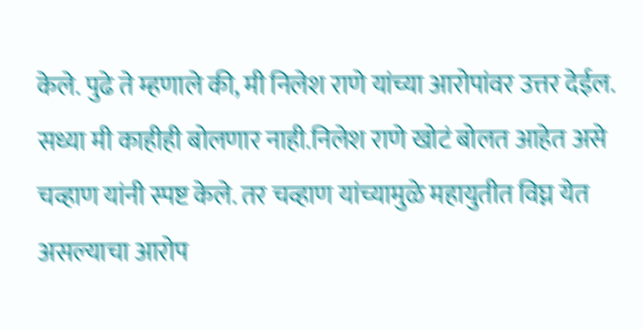केले. पुढे ते म्हणाले की, मी निलेश राणे यांच्या आरोपांवर उत्तर देईल. सध्या मी काहीही बोलणार नाही.निलेश राणे खोटं बोलत आहेत असे चव्हाण यांनी स्पष्ट केले. तर चव्हाण यांच्यामुळे महायुतीत विघ्न येत असल्याचा आरोप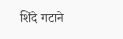शिंदे गटाने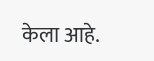केला आहे.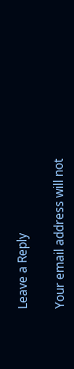Leave a Reply

Your email address will not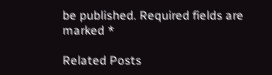be published. Required fields are marked *

Related Posts